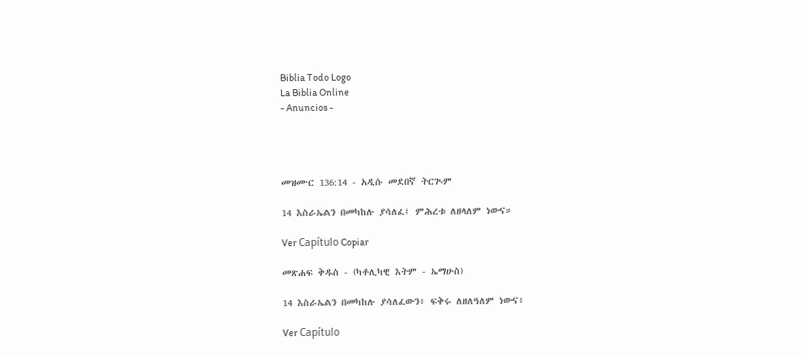Biblia Todo Logo
La Biblia Online
- Anuncios -




መዝሙር 136:14 - አዲሱ መደበኛ ትርጒም

14 እስራኤልን በመካከሉ ያሳለፈ፤ ምሕረቱ ለዘላለም ነውና።

Ver Capítulo Copiar

መጽሐፍ ቅዱስ - (ካቶሊካዊ እትም - ኤማሁስ)

14 እስራኤልን በመካከሉ ያሳለፈውን፥ ፍቅሩ ለዘለዓለም ነውና፥

Ver Capítulo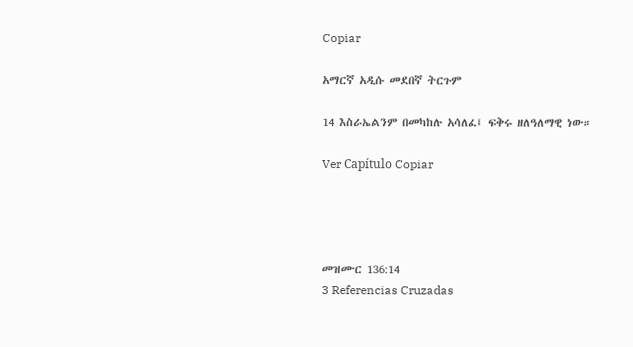Copiar

አማርኛ አዲሱ መደበኛ ትርጉም

14 እስራኤልንም በመካከሉ አሳለፈ፤ ፍቅሩ ዘለዓለማዊ ነው።

Ver Capítulo Copiar




መዝሙር 136:14
3 Referencias Cruzadas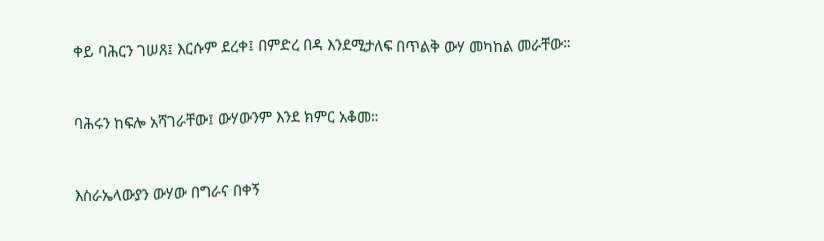ቀይ ባሕርን ገሠጸ፤ እርሱም ደረቀ፤ በምድረ በዳ እንደሚታለፍ በጥልቅ ውሃ መካከል መራቸው።


ባሕሩን ከፍሎ አሻገራቸው፤ ውሃውንም እንደ ክምር አቆመ።


እስራኤላውያን ውሃው በግራና በቀኝ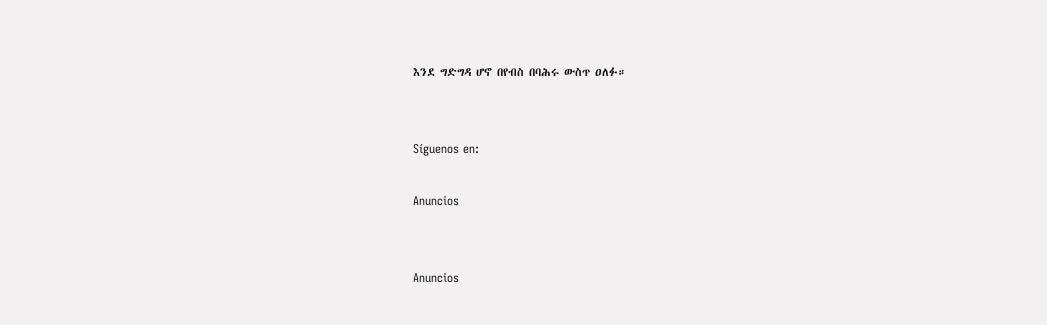እንደ ግድግዳ ሆኖ በየብስ በባሕሩ ውስጥ ዐለፉ።


Síguenos en:

Anuncios


Anuncios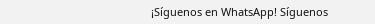¡Síguenos en WhatsApp! Síguenos